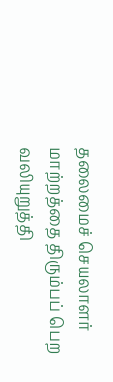தலைமைச் செயலாளர் மாற்றத்தை திரும்பப் பெற வலியுறுத்தி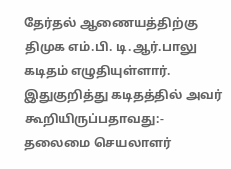தேர்தல் ஆணையத்திற்கு திமுக எம்.பி. டி.ஆர்.பாலு கடிதம் எழுதியுள்ளார்.
இதுகுறித்து கடிதத்தில் அவர் கூறியிருப்பதாவது:-
தலைமை செயலாளர்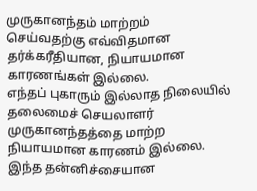முருகானந்தம் மாற்றம் செய்வதற்கு எவ்விதமான தர்க்கரீதியான, நியாயமான காரணங்கள் இல்லை.
எந்தப் புகாரும் இல்லாத நிலையில் தலைமைச் செயலாளர் முருகானந்தத்தை மாற்ற நியாயமான காரணம் இல்லை.
இந்த தன்னிச்சையான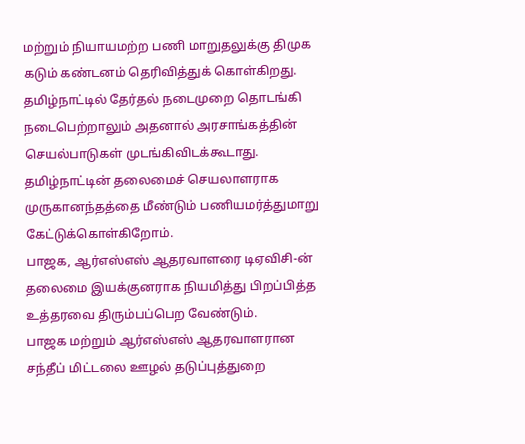மற்றும் நியாயமற்ற பணி மாறுதலுக்கு திமுக கடும் கண்டனம் தெரிவித்துக் கொள்கிறது.
தமிழ்நாட்டில் தேர்தல் நடைமுறை தொடங்கி நடைபெற்றாலும் அதனால் அரசாங்கத்தின் செயல்பாடுகள் முடங்கிவிடக்கூடாது.
தமிழ்நாட்டின் தலைமைச் செயலாளராக முருகானந்தத்தை மீண்டும் பணியமர்த்துமாறு கேட்டுக்கொள்கிறோம்.
பாஜக, ஆர்எஸ்எஸ் ஆதரவாளரை டிஏவிசி-ன் தலைமை இயக்குனராக நியமித்து பிறப்பித்த உத்தரவை திரும்பப்பெற வேண்டும்.
பாஜக மற்றும் ஆர்எஸ்எஸ் ஆதரவாளரான சந்தீப் மிட்டலை ஊழல் தடுப்புத்துறை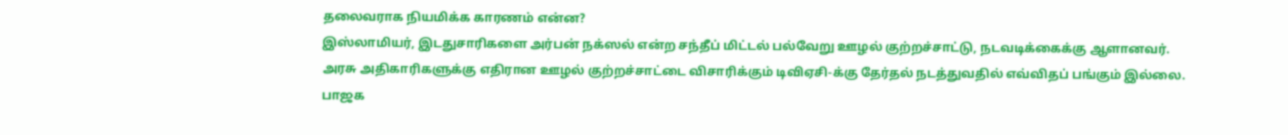தலைவராக நியமிக்க காரணம் என்ன?
இஸ்லாமியர், இடதுசாரிகளை அர்பன் நக்ஸல் என்ற சந்தீப் மிட்டல் பல்வேறு ஊழல் குற்றச்சாட்டு, நடவடிக்கைக்கு ஆளானவர்.
அரசு அதிகாரிகளுக்கு எதிரான ஊழல் குற்றச்சாட்டை விசாரிக்கும் டிவிஏசி-க்கு தேர்தல் நடத்துவதில் எவ்விதப் பங்கும் இல்லை.
பாஜக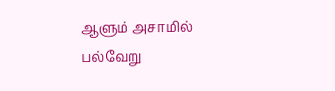ஆளும் அசாமில் பல்வேறு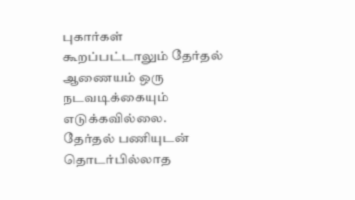புகார்கள் கூறப்பட்டாலும் தேர்தல் ஆணையம் ஒரு நடவடிக்கையும் எடுக்கவில்லை.
தேர்தல் பணியுடன் தொடர்பில்லாத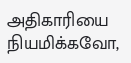அதிகாரியை நியமிக்கவோ,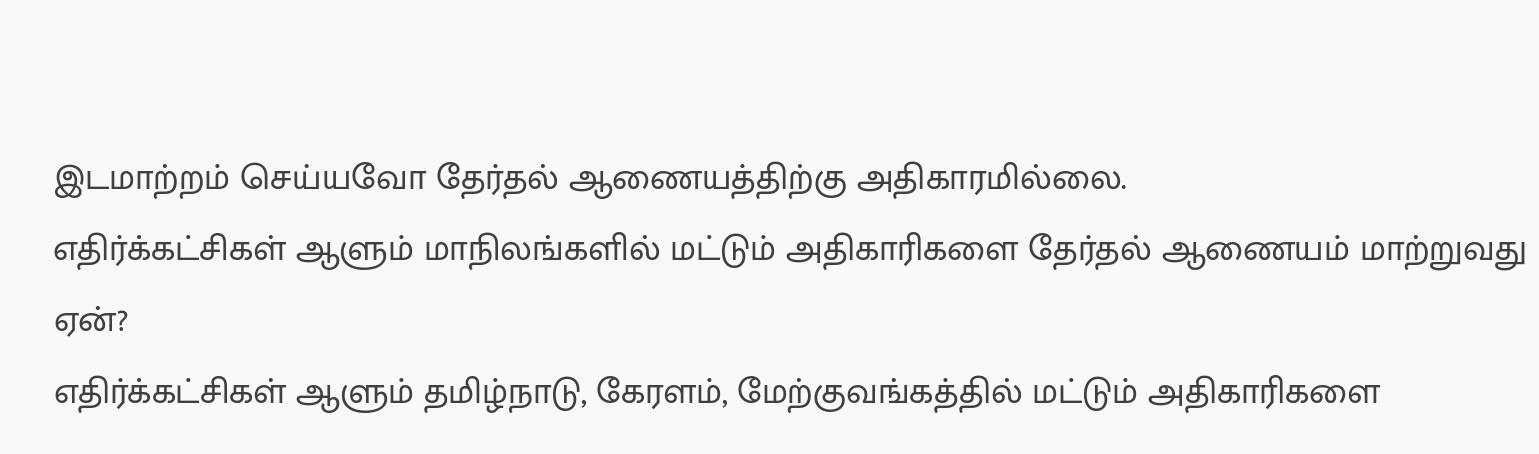இடமாற்றம் செய்யவோ தேர்தல் ஆணையத்திற்கு அதிகாரமில்லை.
எதிர்க்கட்சிகள் ஆளும் மாநிலங்களில் மட்டும் அதிகாரிகளை தேர்தல் ஆணையம் மாற்றுவது ஏன்?
எதிர்க்கட்சிகள் ஆளும் தமிழ்நாடு, கேரளம், மேற்குவங்கத்தில் மட்டும் அதிகாரிகளை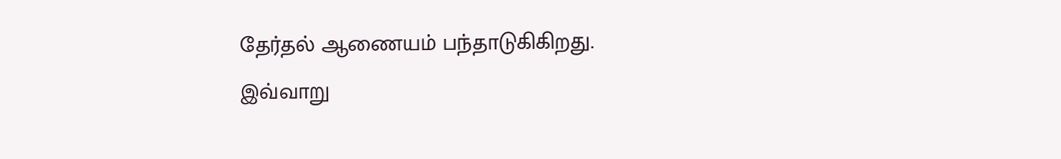தேர்தல் ஆணையம் பந்தாடுகிகிறது.
இவ்வாறு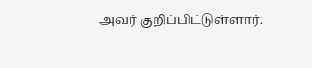அவர் குறிப்பிட்டுள்ளார்.